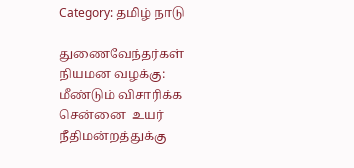Category: தமிழ் நாடு

துணைவேந்தர்கள் நியமன வழக்கு: மீண்டும் விசாரிக்க சென்னை  உயர் நீதிமன்றத்துக்கு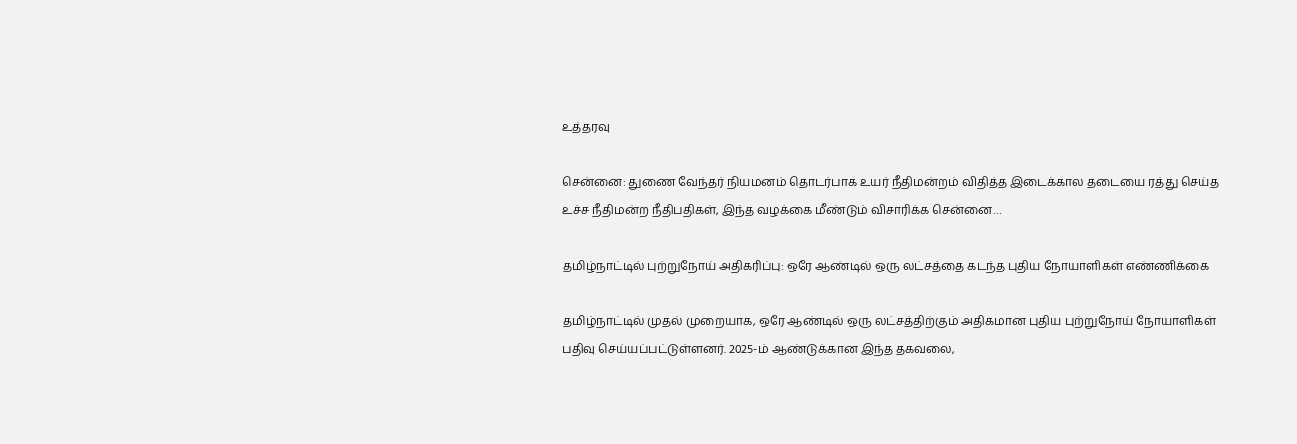உத்தரவு

சென்னை: துணை வேந்தர் நியமனம் தொடர்பாக உயர் நீதிமன்றம் விதித்த இடைக்கால தடையை ரத்து செய்த உச்ச நீதிமன்ற நீதிபதிகள், இந்த வழக்கை மீண்டும் விசாரிக்க சென்னை…

தமிழ்நாட்டில் புற்றுநோய் அதிகரிப்பு: ஒரே ஆண்டில் ஒரு லட்சத்தை கடந்த புதிய நோயாளிகள் எண்ணிக்கை

தமிழ்நாட்டில் முதல் முறையாக, ஒரே ஆண்டில் ஒரு லட்சத்திற்கும் அதிகமான புதிய புற்றுநோய் நோயாளிகள் பதிவு செய்யப்பட்டுள்ளனர். 2025-ம் ஆண்டுக்கான இந்த தகவலை,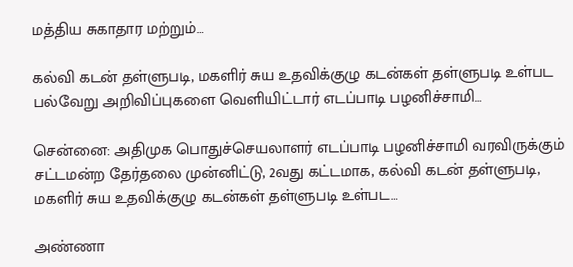மத்திய சுகாதார மற்றும்…

கல்வி கடன் தள்ளுபடி, மகளிர் சுய உதவிக்குழு கடன்கள் தள்ளுபடி உள்பட பல்வேறு அறிவிப்புகளை வெளியிட்டார் எடப்பாடி பழனிச்சாமி…

சென்னை: அதிமுக பொதுச்செயலாளர் எடப்பாடி பழனிச்சாமி வரவிருக்கும் சட்டமன்ற தேர்தலை முன்னிட்டு, 2வது கட்டமாக, கல்வி கடன் தள்ளுபடி, மகளிர் சுய உதவிக்குழு கடன்கள் தள்ளுபடி உள்பட…

அண்ணா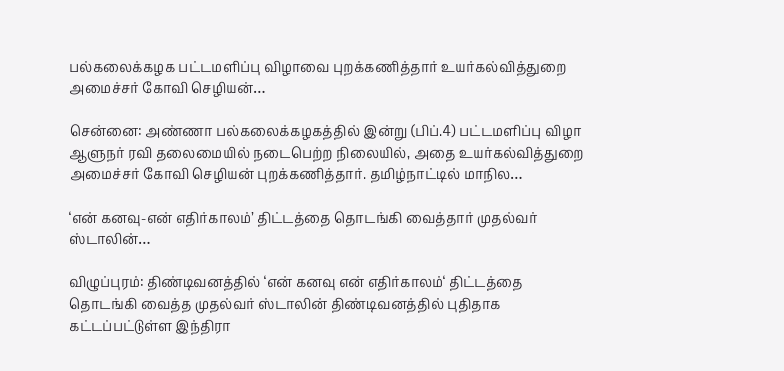பல்கலைக்கழக பட்டமளிப்பு விழாவை புறக்கணித்தார் உயர்கல்வித்துறை அமைச்சர் கோவி செழியன்…

சென்னை: அண்ணா பல்கலைக்கழகத்தில் இன்று (பிப்.4) பட்டமளிப்பு விழா ஆளுநர் ரவி தலைமையில் நடைபெற்ற நிலையில், அதை உயர்கல்வித்துறை அமைச்சர் கோவி செழியன் புறக்கணித்தார். தமிழ்நாட்டில் மாநில…

‘என் கனவு-என் எதிர்காலம்’ திட்டத்தை தொடங்கி வைத்தார் முதல்வர் ஸ்டாலின்…

விழுப்புரம்: திண்டிவனத்தில் ‘என் கனவு என் எதிர்காலம்‘ திட்டத்தை தொடங்கி வைத்த முதல்வர் ஸ்டாலின் திண்டிவனத்தில் புதிதாக கட்டப்பட்டுள்ள இந்திரா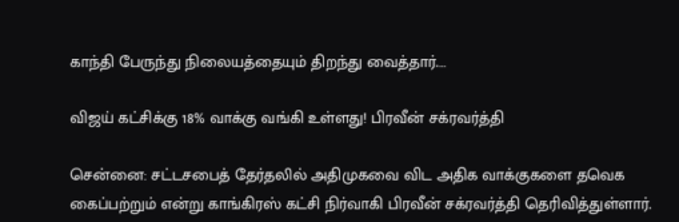காந்தி பேருந்து நிலையத்தையும் திறந்து வைத்தார்.…

விஜய் கட்சிக்கு 18% வாக்கு வங்கி உள்ளது! பிரவீன் சக்ரவர்த்தி

சென்னை: சட்டசபைத் தேர்தலில் அதிமுகவை விட அதிக வாக்குகளை தவெக கைப்பற்றும் என்று காங்கிரஸ் கட்சி நிர்வாகி பிரவீன் சக்ரவர்த்தி தெரிவித்துள்ளார்.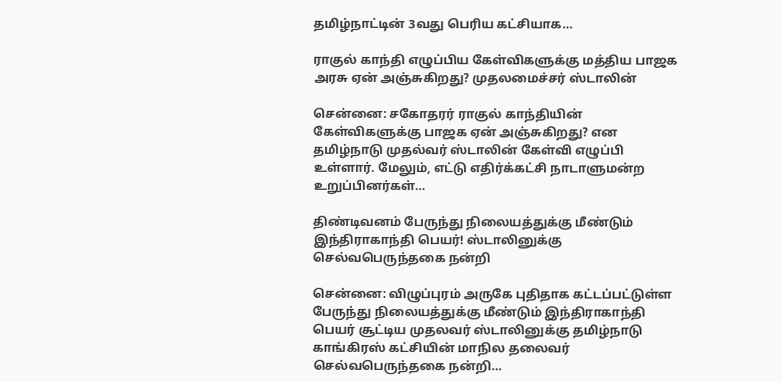தமிழ்நாட்டின் 3வது பெரிய கட்சியாக…

ராகுல் காந்தி எழுப்பிய கேள்விகளுக்கு மத்திய பாஜக அரசு ஏன் அஞ்சுகிறது? முதலமைச்சர் ஸ்டாலின்

சென்னை: சகோதரர் ராகுல் காந்தியின் கேள்விகளுக்கு பாஜக ஏன் அஞ்சுகிறது? என தமிழ்நாடு முதல்வர் ஸ்டாலின் கேள்வி எழுப்பி உள்ளார். மேலும், எட்டு எதிர்க்கட்சி நாடாளுமன்ற உறுப்பினர்கள்…

திண்டிவனம் பேருந்து நிலையத்துக்கு மீண்டும் இந்திராகாந்தி பெயர்! ஸ்டாலினுக்கு செல்வபெருந்தகை நன்றி

சென்னை: விழுப்புரம் அருகே புதிதாக கட்டப்பட்டுள்ள பேருந்து நிலையத்துக்கு மீண்டும் இந்திராகாந்தி பெயர் சூட்டிய முதலவர் ஸ்டாலினுக்கு தமிழ்நாடு காங்கிரஸ் கட்சியின் மாநில தலைவர் செல்வபெருந்தகை நன்றி…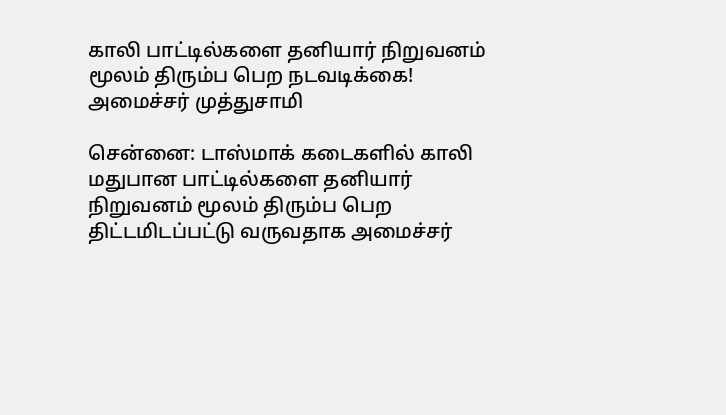காலி பாட்டில்களை தனியார் நிறுவனம் மூலம் திரும்ப பெற நடவடிக்கை! அமைச்சர் முத்துசாமி

சென்னை: டாஸ்மாக் கடைகளில் காலி மதுபான பாட்டில்களை தனியார் நிறுவனம் மூலம் திரும்ப பெற திட்டமிடப்பட்டு வருவதாக அமைச்சர்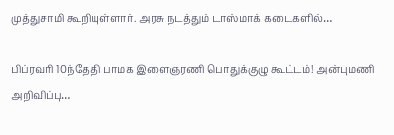முத்துசாமி கூறியுள்ளார். அரசு நடத்தும் டாஸ்மாக் கடைகளில்…

பிப்ரவரி 10ந்தேதி பாமக இளைஞரணி பொதுக்குழு கூட்டம்! அன்புமணி அறிவிப்பு…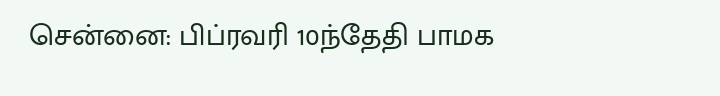சென்னை: பிப்ரவரி 10ந்தேதி பாமக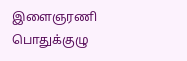இளைஞரணி பொதுக்குழு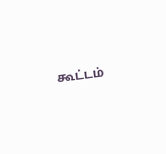கூட்டம்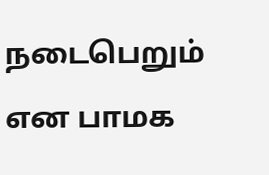நடைபெறும் என பாமக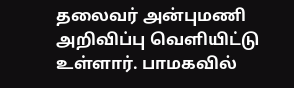தலைவர் அன்புமணி அறிவிப்பு வெளியிட்டு உள்ளார். பாமகவில்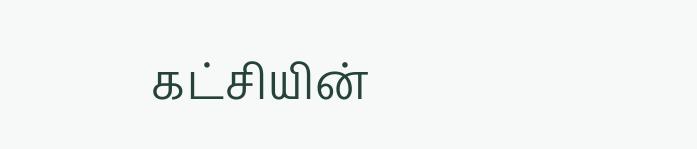கட்சியின்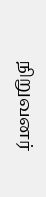நிறுவனர்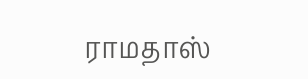ராமதாஸ்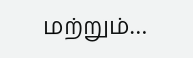மற்றும்…